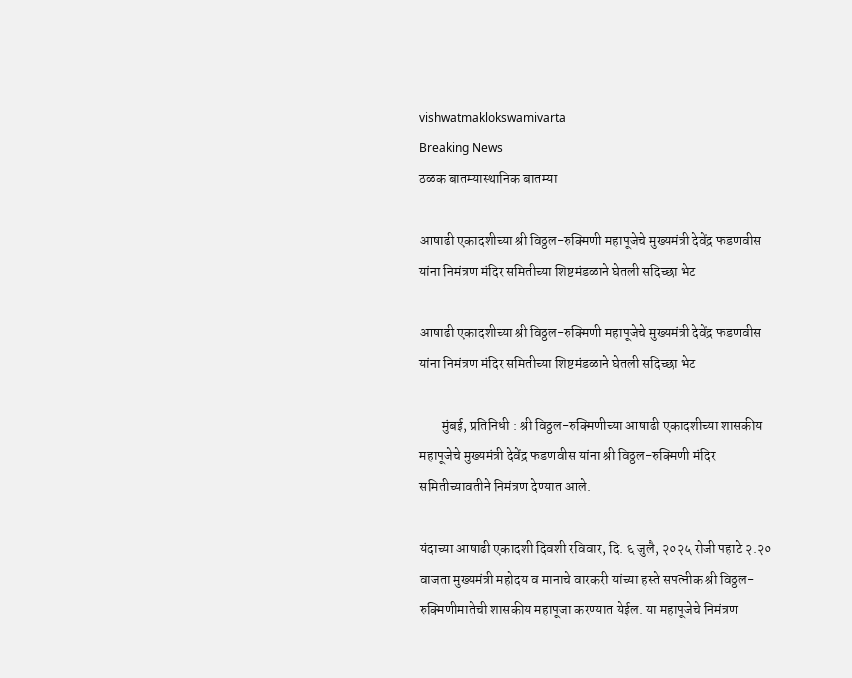vishwatmaklokswamivarta
Breaking News
ठळक बातम्यास्थानिक बातम्या

आषाढी एकादशीच्या श्री विठ्ठल-रुक्मिणी महापूजेचे मुख्यमंत्री देवेंद्र फडणवीस यांना निमंत्रण मंदिर समितीच्या शिष्टमंडळाने घेतली सदिच्छा भेट

आषाढी एकादशीच्या श्री विठ्ठल-रुक्मिणी महापूजेचे मुख्यमंत्री देवेंद्र फडणवीस यांना निमंत्रण मंदिर समितीच्या शिष्टमंडळाने घेतली सदिच्छा भेट

        मुंबई, प्रतिनिधी : श्री विठ्ठल-रुक्मिणीच्या आषाढी एकादशीच्या शासकीय महापूजेचे मुख्यमंत्री देवेंद्र फडणवीस यांना श्री विठ्ठल-रुक्मिणी मंदिर समितीच्यावतीने निमंत्रण देण्यात आले.

यंदाच्या आषाढी एकादशी दिवशी रविवार, दि. ६ जुलै, २०२५ रोजी पहाटे २.२० वाजता मुख्यमंत्री महोदय व मानाचे वारकरी यांच्या हस्ते सपत्नीक श्री विठ्ठल-रुक्मिणीमातेची शासकीय महापूजा करण्यात येईल. या महापूजेचे निमंत्रण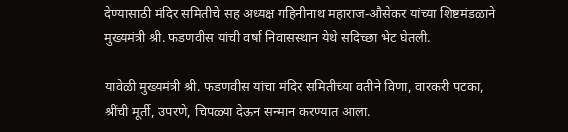देण्यासाठी मंदिर समितीचे सह अध्यक्ष गहिनीनाथ महाराज-औसेकर यांच्या शिष्टमंडळाने मुख्यमंत्री श्री. फडणवीस यांची वर्षा निवासस्थान येथे सदिच्छा भेट घेतली.

यावेळी मुख्यमंत्री श्री. फडणवीस यांचा मंदिर समितीच्या वतीने विणा, वारकरी पटका, श्रींची मूर्ती, उपरणे, चिपळ्या देऊन सन्मान करण्यात आला.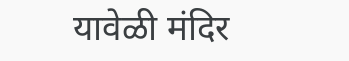यावेळी मंदिर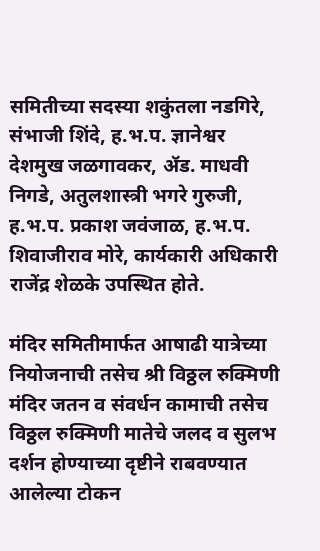समितीच्या सदस्या शकुंतला नडगिरे, संभाजी शिंदे, ह.भ.प. ज्ञानेश्वर देशमुख जळगावकर, ॲड. माधवी निगडे, अतुलशास्त्री भगरे गुरुजी, ह.भ.प. प्रकाश जवंजाळ, ह.भ.प. शिवाजीराव मोरे, कार्यकारी अधिकारी राजेंद्र शेळके उपस्थित होते.

मंदिर समितीमार्फत आषाढी यात्रेच्या नियोजनाची तसेच श्री विठ्ठल रुक्मिणी मंदिर जतन व संवर्धन कामाची तसेच विठ्ठल रुक्मिणी मातेचे जलद व सुलभ दर्शन होण्याच्या दृष्टीने राबवण्यात आलेल्या टोकन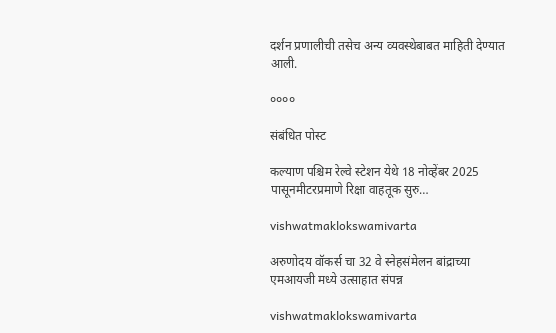दर्शन प्रणालीची तसेच अन्य व्यवस्थेबाबत माहिती देण्यात आली.

००००

संबंधित पोस्ट

कल्याण पश्चिम रेल्वे स्टेशन येथे 18 नोव्हेंबर 2025 पासूनमीटरप्रमाणे रिक्षा वाहतूक सुरु…

vishwatmaklokswamivarta

अरुणोदय वॉकर्स चा 32 वे स्नेहसंमेलन बांद्राच्या एमआयजी मध्ये उत्साहात संपन्न

vishwatmaklokswamivarta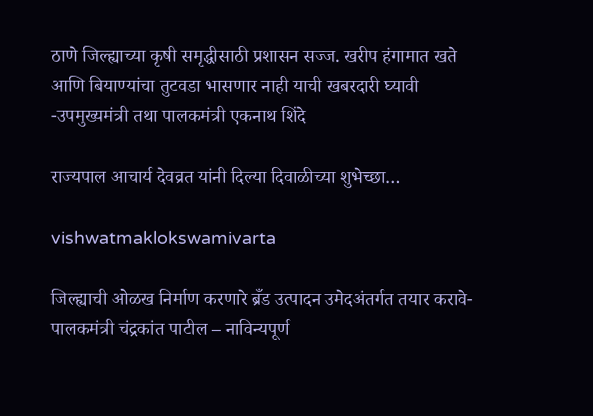ठाणे जिल्ह्याच्या कृषी समृद्धीसाठी प्रशासन सज्ज. खरीप हंगामात खते आणि बियाण्यांचा तुटवडा भासणार नाही याची खबरदारी घ्यावी -उपमुख्यमंत्री तथा पालकमंत्री एकनाथ शिंदे

राज्यपाल आचार्य देवव्रत यांनी दिल्या दिवाळीच्या शुभेच्छा…

vishwatmaklokswamivarta

जिल्ह्याची ओळख निर्माण करणारे ब्रँड उत्पादन उमेदअंतर्गत तयार करावे- पालकमंत्री चंद्रकांत पाटील – नाविन्यपूर्ण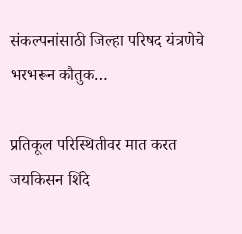संकल्पनांसाठी जिल्हा परिषद यंत्रणेचे भरभरून कौतुक…

प्रतिकूल परिस्थितीवर मात करत जयकिसन शिंदे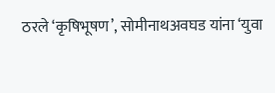ठरले ‘कृषिभूषण’, सोमीनाथअवघड यांना ‘युवा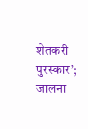शेतकरी पुरस्कार’; जालना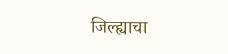जिल्ह्याचा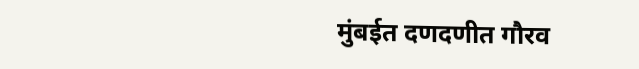मुंबईत दणदणीत गौरव